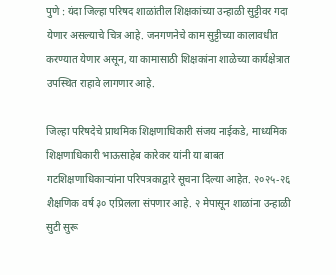पुणे : यंदा जिल्हा परिषद शाळांतील शिक्षकांच्या उन्हाळी सुट्टीवर गदा येणार असल्याचे चित्र आहे. जनगणनेचे काम सुट्टीच्या कालावधीत करण्यात येणार असून, या कामासाठी शिक्षकांना शाळेच्या कार्यक्षेत्रात उपस्थित राहावे लागणार आहे.

जिल्हा परिषदेचे प्राथमिक शिक्षणाधिकारी संजय नाईकडे, माध्यमिक शिक्षणाधिकारी भाऊसाहेब कारेकर यांनी या बाबत गटशिक्षणाधिकाऱ्यांना परिपत्रकाद्वारे सूचना दिल्या आहेत. २०२५-२६ शैक्षणिक वर्ष ३० एप्रिलला संपणार आहे. २ मेपासून शाळांना उन्हाळी सुटी सुरू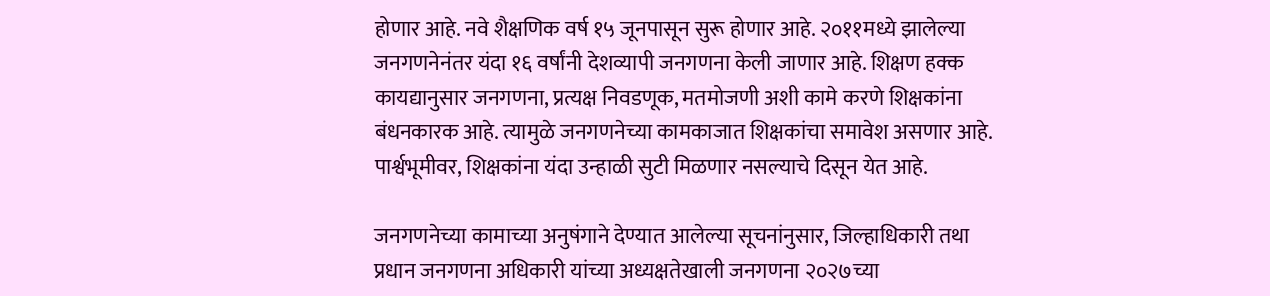होणार आहे. नवे शैक्षणिक वर्ष १५ जूनपासून सुरू होणार आहे. २०११मध्ये झालेल्या जनगणनेनंतर यंदा १६ वर्षांनी देशव्यापी जनगणना केली जाणार आहे. शिक्षण हक्क कायद्यानुसार जनगणना, प्रत्यक्ष निवडणूक, मतमोजणी अशी कामे करणे शिक्षकांना बंधनकारक आहे. त्यामुळे जनगणनेच्या कामकाजात शिक्षकांचा समावेश असणार आहे. पार्श्वभूमीवर, शिक्षकांना यंदा उन्हाळी सुटी मिळणार नसल्याचे दिसून येत आहे.

जनगणनेच्या कामाच्या अनुषंगाने देण्यात आलेल्या सूचनांनुसार, जिल्हाधिकारी तथा प्रधान जनगणना अधिकारी यांच्या अध्यक्षतेखाली जनगणना २०२७च्या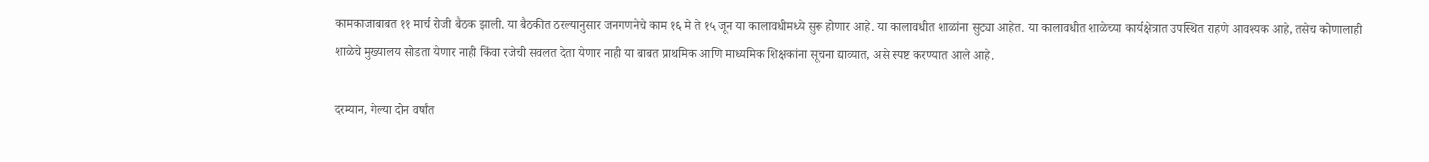कामकाजाबाबत ११ मार्च रोजी बैठक झाली. या बैठकीत ठरल्यानुसार जनगणनेचे काम १६ मे ते १५ जून या कालावधीमध्ये सुरू होणार आहे. या कालावधीत शाळांना सुट्या आहेत. या कालावधीत शाळेच्या कार्यक्षेत्रात उपस्थित राहणे आवश्यक आहे, तसेच कोणालाही शाळेचे मुख्यालय सोडता येणार नाही किंवा रजेची सवलत देता येणार नाही या बाबत प्राथमिक आणि माध्यमिक शिक्षकांना सूचना द्याव्यात, असे स्पष्ट करण्यात आले आहे.

दरम्यान, गेल्या दोन वर्षांत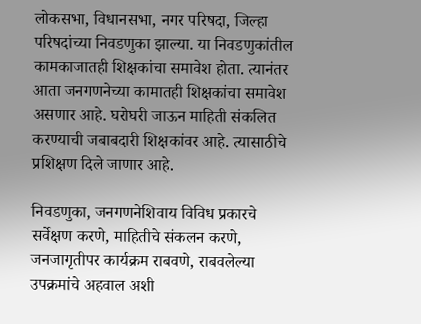लोकसभा, विधानसभा, नगर परिषदा, जिल्हा परिषदांच्या निवडणुका झाल्या. या निवडणुकांतील कामकाजातही शिक्षकांचा समावेश होता. त्यानंतर आता जनगणनेच्या कामातही शिक्षकांचा समावेश असणार आहे. घरोघरी जाऊन माहिती संकलित करण्याची जबाबदारी शिक्षकांवर आहे. त्यासाठीचे प्रशिक्षण दिले जाणार आहे.

निवडणुका, जनगणनेशिवाय विविध प्रकारचे सर्वेक्षण करणे, माहितीचे संकलन करणे, जनजागृतीपर कार्यक्रम राबवणे, राबवलेल्या उपक्रमांचे अहवाल अशी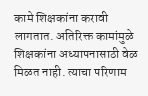कामे शिक्षकांना करावी लागतात. अतिरिक्त कामांमुळे शिक्षकांना अध्यापनासाठी वेळ मिळत नाही. त्याचा परिणाम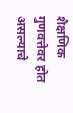शैक्षणिक गुणवत्तेवर होत असल्याचे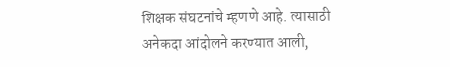शिक्षक संघटनांचे म्हणणे आहे. त्यासाठी अनेकदा आंदोलने करण्यात आली,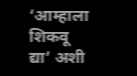‘आम्हाला शिकवू द्या’ अशी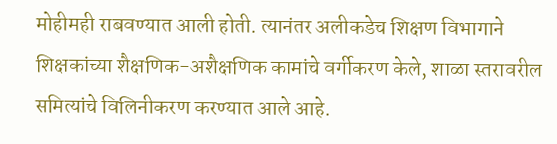मोहीमही राबवण्यात आली होती. त्यानंतर अलीकडेच शिक्षण विभागाने शिक्षकांच्या शैक्षणिक-अशैक्षणिक कामांचे वर्गीकरण केले, शाळा स्तरावरील समित्यांचे विलिनीकरण करण्यात आले आहे.